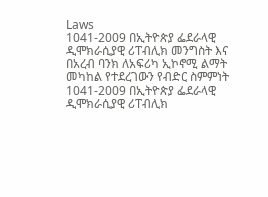Laws
1041-2009 በኢትዮጵያ ፌደራላዊ ዲሞክራሲያዊ ሪፐብሊክ መንግስት እና በአረብ ባንክ ለአፍሪካ ኢኮኖሚ ልማት መካከል የተደረገውን የብድር ስምምነት
1041-2009 በኢትዮጵያ ፌደራላዊ ዲሞክራሲያዊ ሪፐብሊክ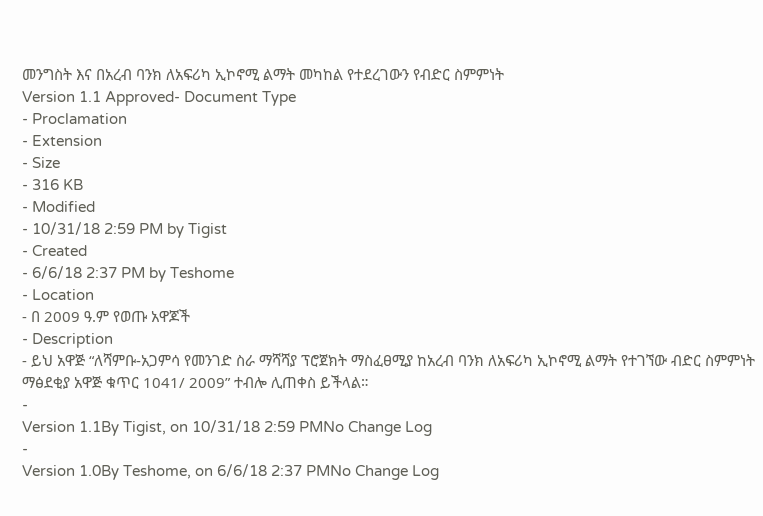መንግስት እና በአረብ ባንክ ለአፍሪካ ኢኮኖሚ ልማት መካከል የተደረገውን የብድር ስምምነት
Version 1.1 Approved- Document Type
- Proclamation
- Extension
- Size
- 316 KB
- Modified
- 10/31/18 2:59 PM by Tigist
- Created
- 6/6/18 2:37 PM by Teshome
- Location
- በ 2009 ዓ.ም የወጡ አዋጆች
- Description
- ይህ አዋጅ “ለሻምቡ-አጋምሳ የመንገድ ስራ ማሻሻያ ፕሮጀክት ማስፈፀሚያ ከአረብ ባንክ ለአፍሪካ ኢኮኖሚ ልማት የተገኘው ብድር ስምምነት ማፅደቂያ አዋጅ ቁጥር 1041/ 2009” ተብሎ ሊጠቀስ ይችላል።
-
Version 1.1By Tigist, on 10/31/18 2:59 PMNo Change Log
-
Version 1.0By Teshome, on 6/6/18 2:37 PMNo Change Log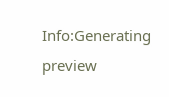Info:Generating preview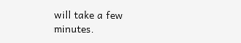will take a few minutes.